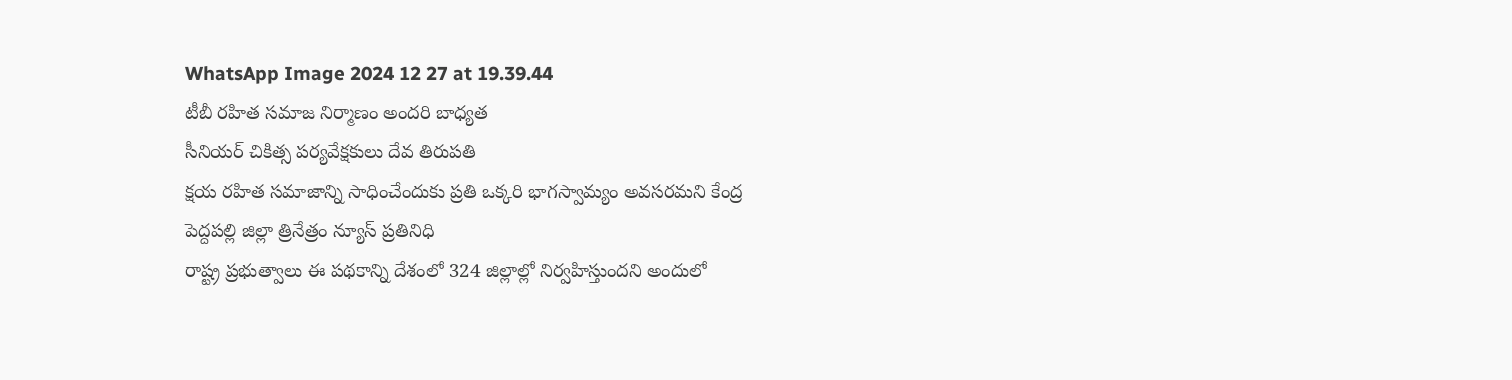WhatsApp Image 2024 12 27 at 19.39.44
టీబీ రహిత సమాజ నిర్మాణం అందరి బాధ్యత
సీనియర్ చికిత్స పర్యవేక్షకులు దేవ తిరుపతి
క్షయ రహిత సమాజాన్ని సాధించేందుకు ప్రతి ఒక్కరి భాగస్వామ్యం అవసరమని కేంద్ర
పెద్దపల్లి జిల్లా త్రినేత్రం న్యూస్ ప్రతినిధి
రాష్ట్ర ప్రభుత్వాలు ఈ పథకాన్ని దేశంలో 324 జిల్లాల్లో నిర్వహిస్తుందని అందులో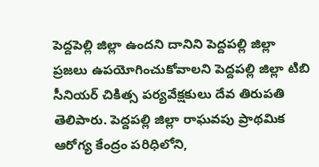పెద్దపెల్లి జిల్లా ఉందని దానిని పెద్దపల్లి జిల్లా ప్రజలు ఉపయోగించుకోవాలని పెద్దపల్లి జిల్లా టిబి సీనియర్ చికిత్స పర్యవేక్షకులు దేవ తిరుపతి తెలిపారు. పెద్దపల్లి జిల్లా రాఘవపు ప్రాథమిక ఆరోగ్య కేంద్రం పరిధిలోని,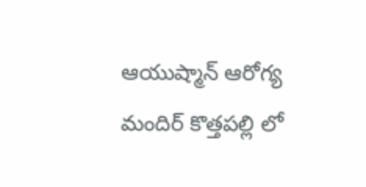ఆయుష్మాన్ ఆరోగ్య మందిర్ కొత్తపల్లి లో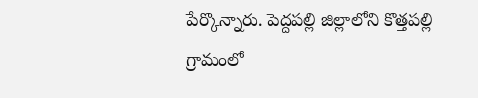పేర్కొన్నారు. పెద్దపల్లి జిల్లాలోని కొత్తపల్లి గ్రామంలో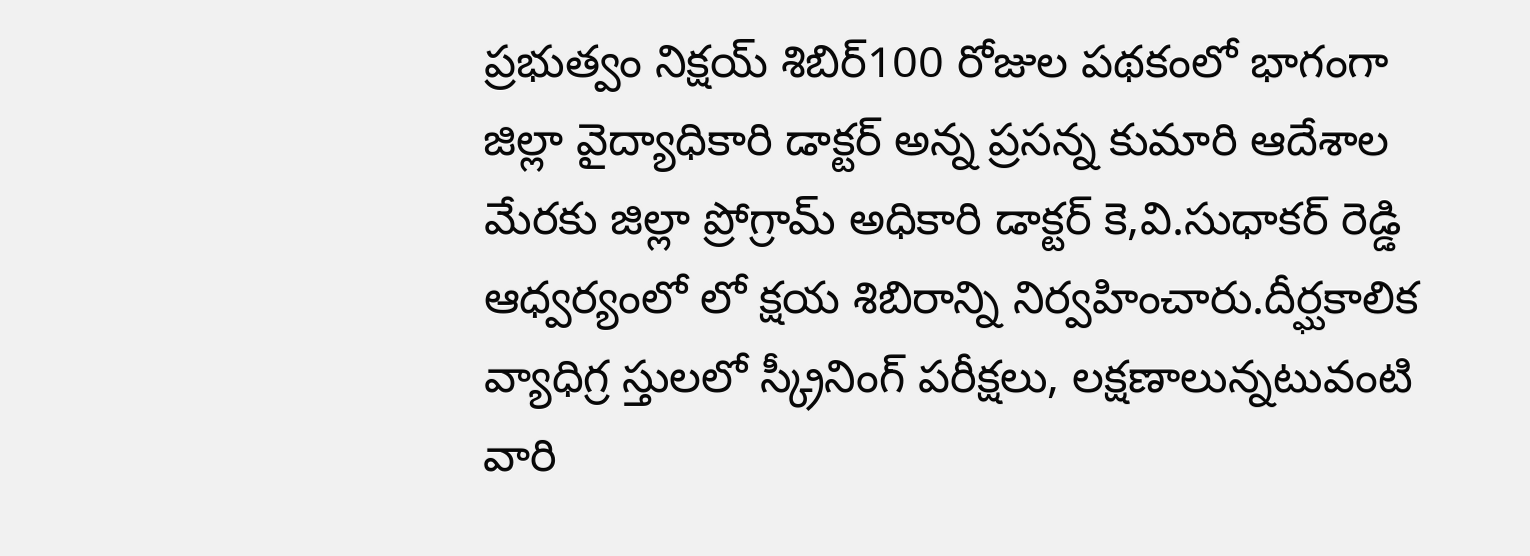ప్రభుత్వం నిక్షయ్ శిబిర్100 రోజుల పథకంలో భాగంగా జిల్లా వైద్యాధికారి డాక్టర్ అన్న ప్రసన్న కుమారి ఆదేశాల మేరకు జిల్లా ప్రోగ్రామ్ అధికారి డాక్టర్ కె,వి.సుధాకర్ రెడ్డి ఆధ్వర్యంలో లో క్షయ శిబిరాన్ని నిర్వహించారు.దీర్ఘకాలిక వ్యాధిగ్ర స్తులలో స్క్రీనింగ్ పరీక్షలు, లక్షణాలున్నటువంటి వారి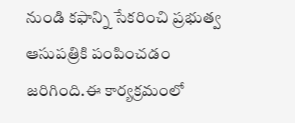నుండి కఫాన్ని సేకరించి ప్రభుత్వ ఆసుపత్రికి పంపించడం జరిగింది.ఈ కార్యక్రమంలో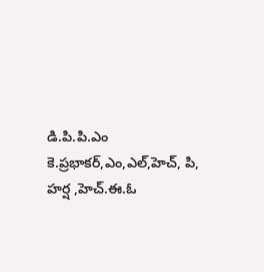డి.పి.పి.ఎం కె.ప్రభాకర్,ఎం,ఎల్,హెచ్, పి, హర్ష ,హెచ్.ఈ.ఓ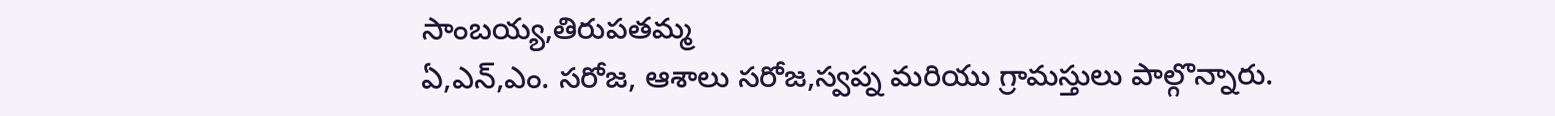సాంబయ్య,తిరుపతమ్మ
ఏ,ఎన్,ఎం. సరోజ, ఆశాలు సరోజ,స్వప్న మరియు గ్రామస్తులు పాల్గొన్నారు.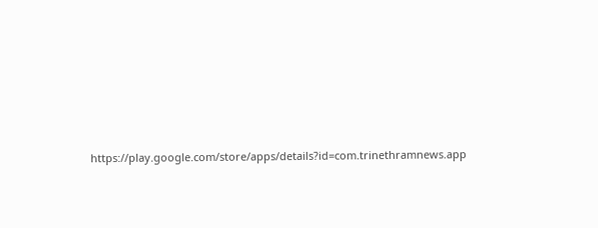https://play.google.com/store/apps/details?id=com.trinethramnews.app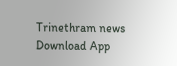Trinethram news
Download App